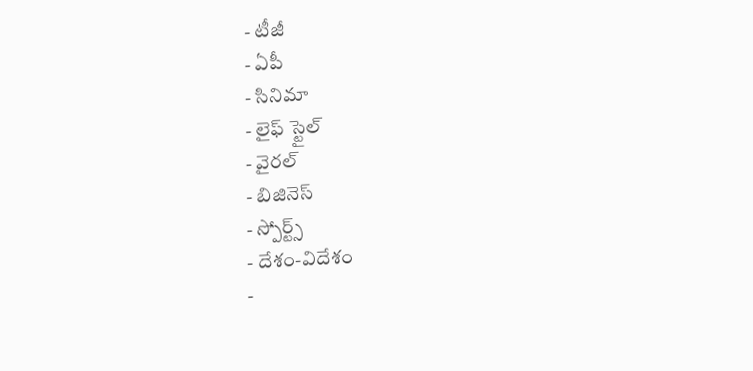- టీజీ
- ఏపీ
- సినిమా
- లైఫ్ స్టైల్
- వైరల్
- బిజినెస్
- స్పోర్ట్స్
- దేశం-విదేశం
-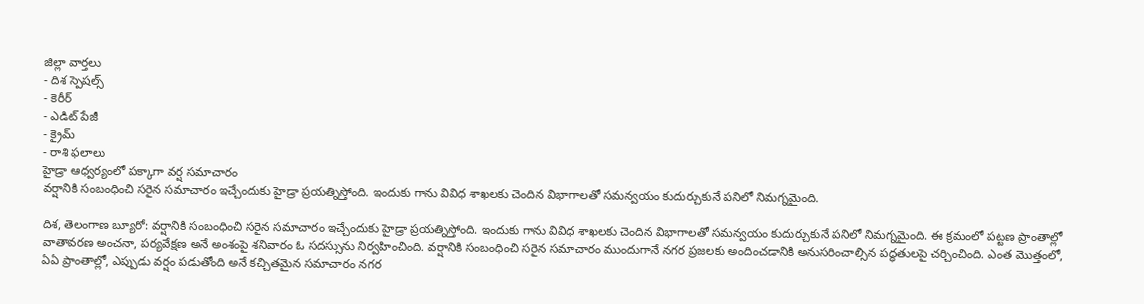జిల్లా వార్తలు
- దిశ స్పెషల్స్
- కెరీర్
- ఎడిట్ పేజీ
- క్రైమ్
- రాశి ఫలాలు
హైడ్రా ఆధ్వర్యంలో పక్కాగా వర్ష సమాచారం
వర్షానికి సంబంధించి సరైన సమాచారం ఇచ్చేందుకు హైడ్రా ప్రయత్నిస్తోంది. ఇందుకు గాను వివిధ శాఖలకు చెందిన విభాగాలతో సమన్వయం కుదుర్చుకునే పనిలో నిమగ్నమైంది.

దిశ, తెలంగాణ బ్యూరో: వర్షానికి సంబంధించి సరైన సమాచారం ఇచ్చేందుకు హైడ్రా ప్రయత్నిస్తోంది. ఇందుకు గాను వివిధ శాఖలకు చెందిన విభాగాలతో సమన్వయం కుదుర్చుకునే పనిలో నిమగ్నమైంది. ఈ క్రమంలో పట్టణ ప్రాంతాల్లో వాతావరణ అంచనా, పర్యవేక్షణ అనే అంశంపై శనివారం ఓ సదస్సును నిర్వహించింది. వర్షానికి సంబంధించి సరైన సమాచారం ముందుగానే నగర ప్రజలకు అందించడానికి అనుసరించాల్సిన పద్ధతులపై చర్చించింది. ఎంత మొత్తంలో, ఏఏ ప్రాంతాల్లో, ఎప్పుడు వర్షం పడుతోంది అనే కచ్చితమైన సమాచారం నగర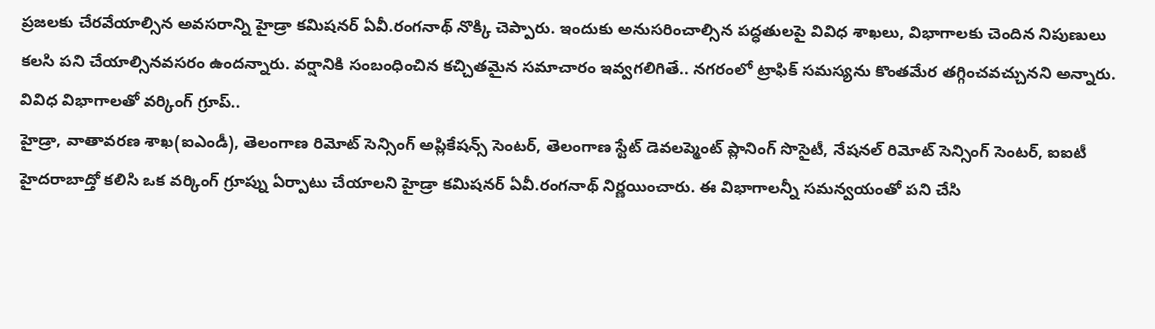ప్రజలకు చేరవేయాల్సిన అవసరాన్ని హైడ్రా కమిషనర్ ఏవీ.రంగనాథ్ నొక్కి చెప్పారు. ఇందుకు అనుసరించాల్సిన పద్ధతులపై వివిధ శాఖలు, విభాగాలకు చెందిన నిపుణులు కలసి పని చేయాల్సినవసరం ఉందన్నారు. వర్షానికి సంబంధించిన కచ్చితమైన సమాచారం ఇవ్వగలిగితే.. నగరంలో ట్రాఫిక్ సమస్యను కొంతమేర తగ్గించవచ్చునని అన్నారు.
వివిధ విభాగాలతో వర్కింగ్ గ్రూప్..
హైడ్రా, వాతావరణ శాఖ(ఐఎండీ), తెలంగాణ రిమోట్ సెన్సింగ్ అప్లికేషన్స్ సెంటర్, తెలంగాణ స్టేట్ డెవలప్మెంట్ ప్లానింగ్ సొసైటీ, నేషనల్ రిమోట్ సెన్సింగ్ సెంటర్, ఐఐటీ హైదరాబాద్తో కలిసి ఒక వర్కింగ్ గ్రూప్ను ఏర్పాటు చేయాలని హైడ్రా కమిషనర్ ఏవీ.రంగనాథ్ నిర్ణయించారు. ఈ విభాగాలన్నీ సమన్వయంతో పని చేసి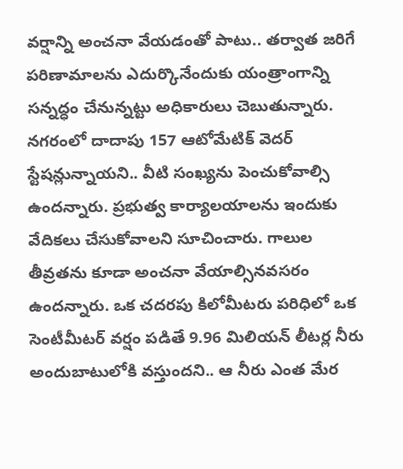వర్షాన్ని అంచనా వేయడంతో పాటు.. తర్వాత జరిగే పరిణామాలను ఎదుర్కొనేందుకు యంత్రాంగాన్ని సన్నద్ధం చేనున్నట్టు అధికారులు చెబుతున్నారు. నగరంలో దాదాపు 157 ఆటోమేటిక్ వెదర్ స్టేషన్లున్నాయని.. వీటి సంఖ్యను పెంచుకోవాల్సి ఉందన్నారు. ప్రభుత్వ కార్యాలయాలను ఇందుకు వేదికలు చేసుకోవాలని సూచించారు. గాలుల తీవ్రతను కూడా అంచనా వేయాల్సినవసరం ఉందన్నారు. ఒక చదరపు కిలోమీటరు పరిధిలో ఒక సెంటీమీటర్ వర్షం పడితే 9.96 మిలియన్ లీటర్ల నీరు అందుబాటులోకి వస్తుందని.. ఆ నీరు ఎంత మేర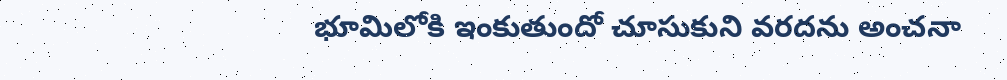భూమిలోకి ఇంకుతుందో చూసుకుని వరదను అంచనా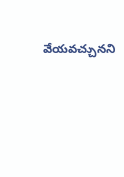వేయవచ్చునని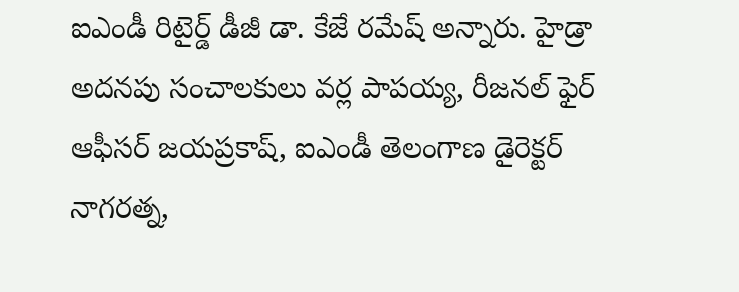ఐఎండీ రిటైర్డ్ డీజీ డా. కేజే రమేష్ అన్నారు. హైడ్రా అదనపు సంచాలకులు వర్ల పాపయ్య, రీజనల్ ఫైర్ ఆఫీసర్ జయప్రకాష్, ఐఎండీ తెలంగాణ డైరెక్టర్ నాగరత్న,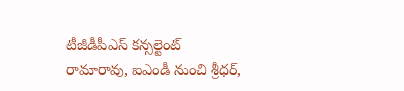టీజీడీపీఎస్ కన్సల్టెంట్ రామారావు, ఐఎండీ నుంచి శ్రీధర్,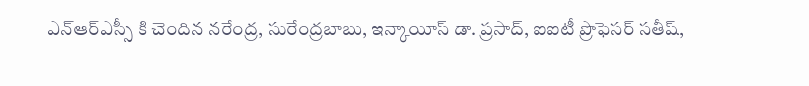ఎన్ఆర్ఎస్సీ కి చెందిన నరేంద్ర, సురేంద్రబాబు, ఇన్కాయీస్ డా. ప్రసాద్, ఐఐటీ ప్రొఫెసర్ సతీష్,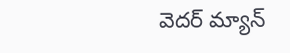వెదర్ మ్యాన్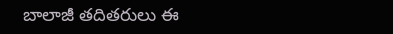బాలాజీ తదితరులు ఈ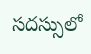సదస్సులో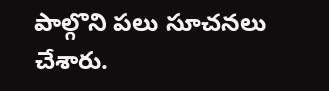పాల్గొని పలు సూచనలు చేశారు.